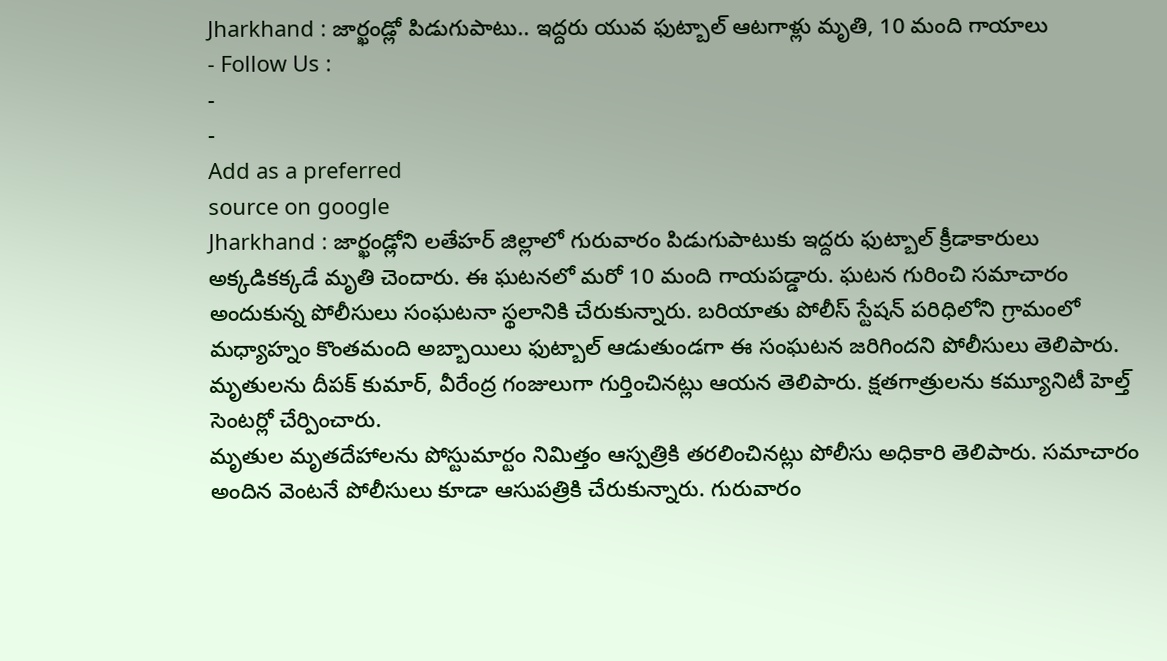Jharkhand : జార్ఖండ్లో పిడుగుపాటు.. ఇద్దరు యువ ఫుట్బాల్ ఆటగాళ్లు మృతి, 10 మంది గాయాలు
- Follow Us :
-
-
Add as a preferred
source on google
Jharkhand : జార్ఖండ్లోని లతేహర్ జిల్లాలో గురువారం పిడుగుపాటుకు ఇద్దరు ఫుట్బాల్ క్రీడాకారులు అక్కడికక్కడే మృతి చెందారు. ఈ ఘటనలో మరో 10 మంది గాయపడ్డారు. ఘటన గురించి సమాచారం అందుకున్న పోలీసులు సంఘటనా స్థలానికి చేరుకున్నారు. బరియాతు పోలీస్ స్టేషన్ పరిధిలోని గ్రామంలో మధ్యాహ్నం కొంతమంది అబ్బాయిలు ఫుట్బాల్ ఆడుతుండగా ఈ సంఘటన జరిగిందని పోలీసులు తెలిపారు. మృతులను దీపక్ కుమార్, వీరేంద్ర గంజులుగా గుర్తించినట్లు ఆయన తెలిపారు. క్షతగాత్రులను కమ్యూనిటీ హెల్త్ సెంటర్లో చేర్పించారు.
మృతుల మృతదేహాలను పోస్టుమార్టం నిమిత్తం ఆస్పత్రికి తరలించినట్లు పోలీసు అధికారి తెలిపారు. సమాచారం అందిన వెంటనే పోలీసులు కూడా ఆసుపత్రికి చేరుకున్నారు. గురువారం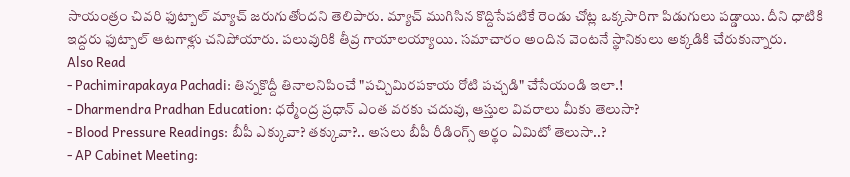సాయంత్రం చివరి ఫుట్బాల్ మ్యాచ్ జరుగుతోందని తెలిపారు. మ్యాచ్ ముగిసిన కొద్దిసేపటికే రెండు చోట్ల ఒక్కసారిగా పిడుగులు పడ్డాయి. దీని ధాటికి ఇద్దరు ఫుట్బాల్ ఆటగాళ్లు చనిపోయారు. పలువురికి తీవ్ర గాయాలయ్యాయి. సమాచారం అందిన వెంటనే స్థానికులు అక్కడికి చేరుకున్నారు.
Also Read
- Pachimirapakaya Pachadi: తిన్నకొద్దీ తినాలనిపించే "పచ్చిమిరపకాయ రోటి పచ్చడి" చేసేయండి ఇలా.!
- Dharmendra Pradhan Education: ధర్మేంద్ర ప్రధాన్ ఎంత వరకు చదువు, ఆస్తుల వివరాలు మీకు తెలుసా?
- Blood Pressure Readings: బీపీ ఎక్కువా? తక్కువా?.. అసలు బీపీ రీడింగ్స్ అర్థం ఏమిటో తెలుసా..?
- AP Cabinet Meeting: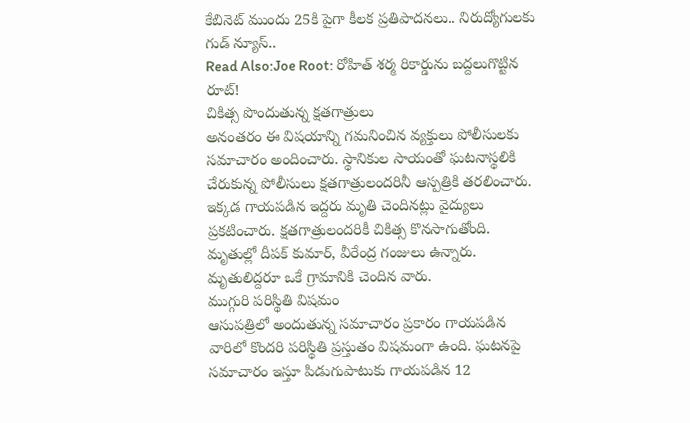కేబినెట్ ముందు 25కి పైగా కీలక ప్రతిపాదనలు.. నిరుద్యోగులకు గుడ్ న్యూస్..
Read Also:Joe Root: రోహిత్ శర్మ రికార్డును బద్దలుగొట్టిన రూట్!
చికిత్స పొందుతున్న క్షతగాత్రులు
అనంతరం ఈ విషయాన్ని గమనించిన వ్యక్తులు పోలీసులకు సమాచారం అందించారు. స్థానికుల సాయంతో ఘటనాస్థలికి చేరుకున్న పోలీసులు క్షతగాత్రులందరినీ ఆస్పత్రికి తరలించారు. ఇక్కడ గాయపడిన ఇద్దరు మృతి చెందినట్లు వైద్యులు ప్రకటించారు. క్షతగాత్రులందరికీ చికిత్స కొనసాగుతోంది. మృతుల్లో దీపక్ కుమార్, వీరేంద్ర గంజులు ఉన్నారు. మృతులిద్దరూ ఒకే గ్రామానికి చెందిన వారు.
ముగ్గురి పరిస్థితి విషమం
ఆసుపత్రిలో అందుతున్న సమాచారం ప్రకారం గాయపడిన వారిలో కొందరి పరిస్థితి ప్రస్తుతం విషమంగా ఉంది. ఘటనపై సమాచారం ఇస్తూ పిడుగుపాటుకు గాయపడిన 12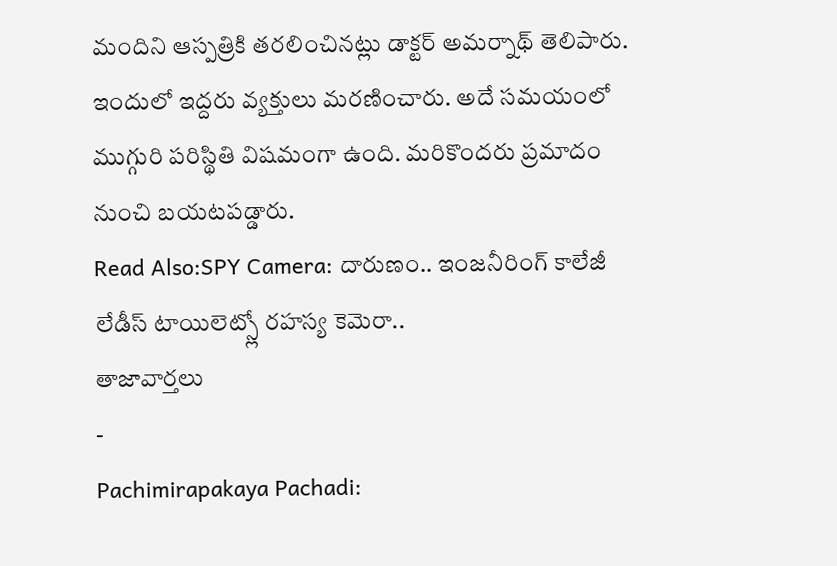మందిని ఆస్పత్రికి తరలించినట్లు డాక్టర్ అమర్నాథ్ తెలిపారు. ఇందులో ఇద్దరు వ్యక్తులు మరణించారు. అదే సమయంలో ముగ్గురి పరిస్థితి విషమంగా ఉంది. మరికొందరు ప్రమాదం నుంచి బయటపడ్డారు.
Read Also:SPY Camera: దారుణం.. ఇంజనీరింగ్ కాలేజీ లేడీస్ టాయిలెట్స్లో రహస్య కెమెరా..
తాజావార్తలు
-
Pachimirapakaya Pachadi: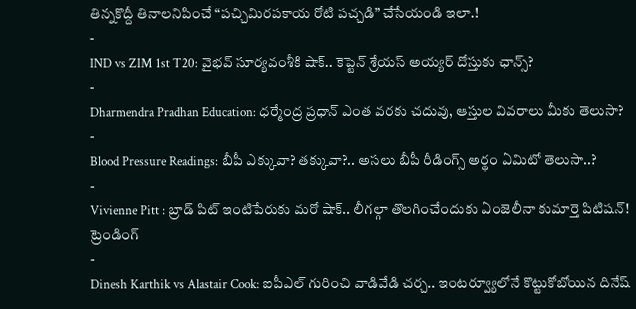తిన్నకొద్దీ తినాలనిపించే “పచ్చిమిరపకాయ రోటి పచ్చడి” చేసేయండి ఇలా.!
-
IND vs ZIM 1st T20: వైభవ్ సూర్యవంశీకి షాక్.. కెప్టెన్ శ్రేయస్ అయ్యర్ దోస్తుకు ఛాన్స్?
-
Dharmendra Pradhan Education: ధర్మేంద్ర ప్రధాన్ ఎంత వరకు చదువు, ఆస్తుల వివరాలు మీకు తెలుసా?
-
Blood Pressure Readings: బీపీ ఎక్కువా? తక్కువా?.. అసలు బీపీ రీడింగ్స్ అర్థం ఏమిటో తెలుసా..?
-
Vivienne Pitt : బ్రాడ్ పిట్ ఇంటిపేరుకు మరో షాక్.. లీగల్గా తొలగించేందుకు ఏంజెలీనా కుమార్తె పిటిషన్!
ట్రెండింగ్
-
Dinesh Karthik vs Alastair Cook: ఐపీఎల్ గురించి వాడివేడి చర్చ.. ఇంటర్వ్యూలోనే కొట్టుకోబోయిన దినేష్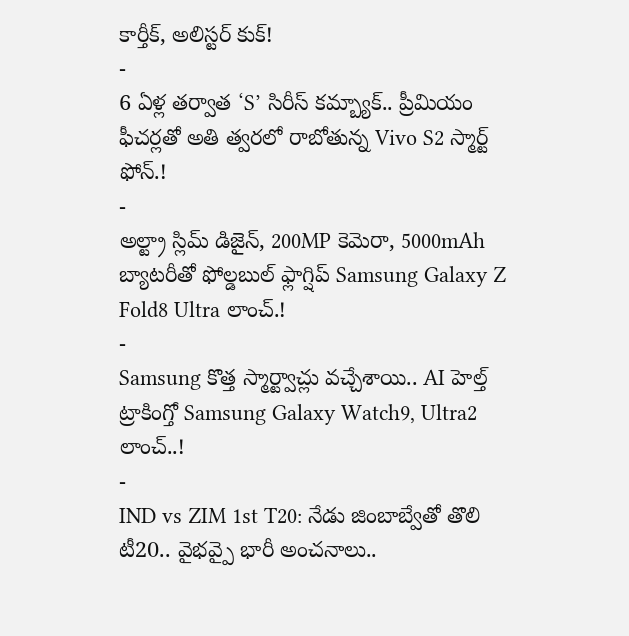కార్తీక్, అలిస్టర్ కుక్!
-
6 ఏళ్ల తర్వాత ‘S’ సిరీస్ కమ్బ్యాక్.. ప్రీమియం ఫీచర్లతో అతి త్వరలో రాబోతున్న Vivo S2 స్మార్ట్ ఫోన్.!
-
అల్ట్రా స్లిమ్ డిజైన్, 200MP కెమెరా, 5000mAh బ్యాటరీతో ఫోల్డబుల్ ఫ్లాగ్షిప్ Samsung Galaxy Z Fold8 Ultra లాంచ్.!
-
Samsung కొత్త స్మార్ట్వాచ్లు వచ్చేశాయి.. AI హెల్త్ ట్రాకింగ్తో Samsung Galaxy Watch9, Ultra2 లాంచ్..!
-
IND vs ZIM 1st T20: నేడు జింబాబ్వేతో తొలి టీ20.. వైభవ్పై భారీ అంచనాలు..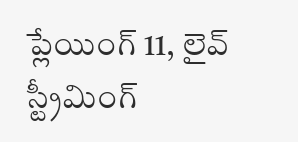ప్లేయింగ్ 11, లైవ్ స్ట్రీమింగ్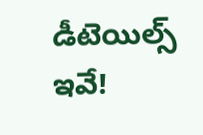డీటెయిల్స్ ఇవే!